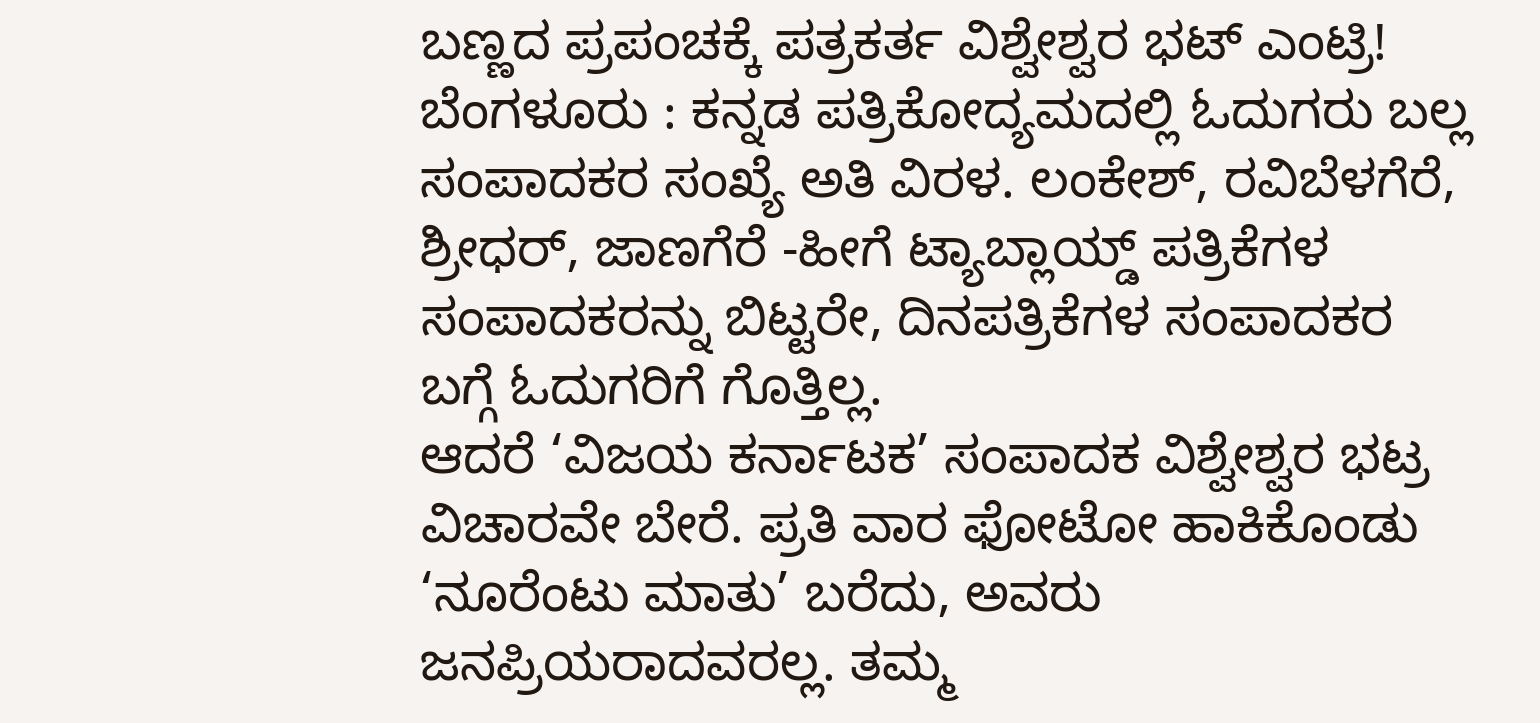ಬಣ್ಣದ ಪ್ರಪಂಚಕ್ಕೆ ಪತ್ರಕರ್ತ ವಿಶ್ವೇಶ್ವರ ಭಟ್ ಎಂಟ್ರಿ!
ಬೆಂಗಳೂರು : ಕನ್ನಡ ಪತ್ರಿಕೋದ್ಯಮದಲ್ಲಿ ಓದುಗರು ಬಲ್ಲ ಸಂಪಾದಕರ ಸಂಖ್ಯೆ ಅತಿ ವಿರಳ. ಲಂಕೇಶ್, ರವಿಬೆಳಗೆರೆ, ಶ್ರೀಧರ್, ಜಾಣಗೆರೆ -ಹೀಗೆ ಟ್ಯಾಬ್ಲಾಯ್ಡ್ ಪತ್ರಿಕೆಗಳ ಸಂಪಾದಕರನ್ನು ಬಿಟ್ಟರೇ, ದಿನಪತ್ರಿಕೆಗಳ ಸಂಪಾದಕರ ಬಗ್ಗೆ ಓದುಗರಿಗೆ ಗೊತ್ತಿಲ್ಲ.
ಆದರೆ ‘ವಿಜಯ ಕರ್ನಾಟಕ’ ಸಂಪಾದಕ ವಿಶ್ವೇಶ್ವರ ಭಟ್ರ ವಿಚಾರವೇ ಬೇರೆ. ಪ್ರತಿ ವಾರ ಫೋಟೋ ಹಾಕಿಕೊಂಡು ‘ನೂರೆಂಟು ಮಾತು’ ಬರೆದು, ಅವರು ಜನಪ್ರಿಯರಾದವರಲ್ಲ. ತಮ್ಮ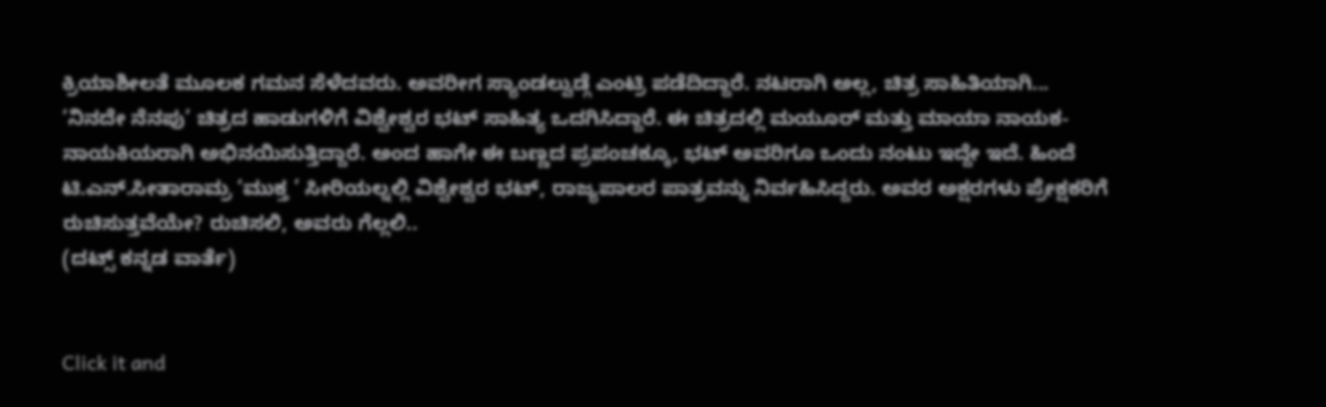ಕ್ರಿಯಾಶೀಲತೆ ಮೂಲಕ ಗಮನ ಸೆಳೆದವರು. ಅವರೀಗ ಸ್ಯಾಂಡಲ್ವುಡ್ಗೆ ಎಂಟ್ರಿ ಪಡೆದಿದ್ದಾರೆ. ನಟರಾಗಿ ಅಲ್ಲ, ಚಿತ್ರ ಸಾಹಿತಿಯಾಗಿ...
‘ನಿನದೇ ನೆನಪು’ ಚಿತ್ರದ ಹಾಡುಗಳಿಗೆ ವಿಶ್ವೇಶ್ವರ ಭಟ್ ಸಾಹಿತ್ಯ ಒದಗಿಸಿದ್ದಾರೆ. ಈ ಚಿತ್ರದಲ್ಲಿ ಮಯೂರ್ ಮತ್ತು ಮಾಯಾ ನಾಯಕ-ನಾಯಕಿಯರಾಗಿ ಅಭಿನಯಿಸುತ್ತಿದ್ದಾರೆ. ಅಂದ ಹಾಗೇ ಈ ಬಣ್ಣದ ಪ್ರಪಂಚಕ್ಕೂ, ಭಟ್ ಅವರಿಗೂ ಒಂದು ನಂಟು ಇದ್ದೇ ಇದೆ. ಹಿಂದೆ ಟಿ.ಎನ್.ಸೀತಾರಾಮ್ರ ‘ಮುಕ್ತ ’ ಸೀರಿಯಲ್ನಲ್ಲಿ ವಿಶ್ವೇಶ್ವರ ಭಟ್, ರಾಜ್ಯಪಾಲರ ಪಾತ್ರವನ್ನು ನಿರ್ವಹಿಸಿದ್ದರು. ಅವರ ಅಕ್ಷರಗಳು ಪ್ರೇಕ್ಷಕರಿಗೆ ರುಚಿಸುತ್ತವೆಯೇ? ರುಚಿಸಲಿ, ಅವರು ಗೆಲ್ಲಲಿ..
(ದಟ್ಸ್ ಕನ್ನಡ ವಾರ್ತೆ)


Click it and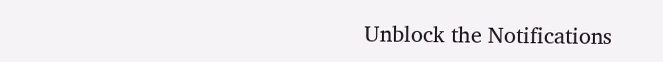Unblock the Notifications